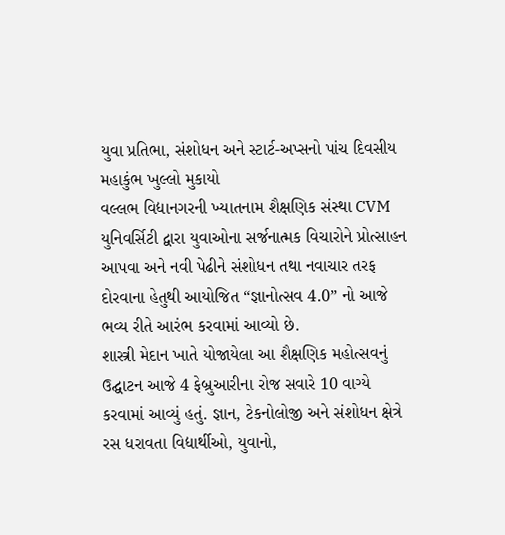યુવા પ્રતિભા, સંશોધન અને સ્ટાર્ટ-અપ્સનો પાંચ દિવસીય મહાકુંભ ખુલ્લો મુકાયો
વલ્લભ વિદ્યાનગરની ખ્યાતનામ શૈક્ષણિક સંસ્થા CVM યુનિવર્સિટી દ્વારા યુવાઓના સર્જનાત્મક વિચારોને પ્રોત્સાહન આપવા અને નવી પેઢીને સંશોધન તથા નવાચાર તરફ દોરવાના હેતુથી આયોજિત “જ્ઞાનોત્સવ 4.0” નો આજે ભવ્ય રીતે આરંભ કરવામાં આવ્યો છે.
શાસ્ત્રી મેદાન ખાતે યોજાયેલા આ શૈક્ષણિક મહોત્સવનું ઉદ્ઘાટન આજે 4 ફેબ્રુઆરીના રોજ સવારે 10 વાગ્યે કરવામાં આવ્યું હતું. જ્ઞાન, ટેકનોલોજી અને સંશોધન ક્ષેત્રે રસ ધરાવતા વિદ્યાર્થીઓ, યુવાનો,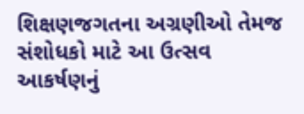શિક્ષણજગતના અગ્રણીઓ તેમજ સંશોધકો માટે આ ઉત્સવ આકર્ષણનું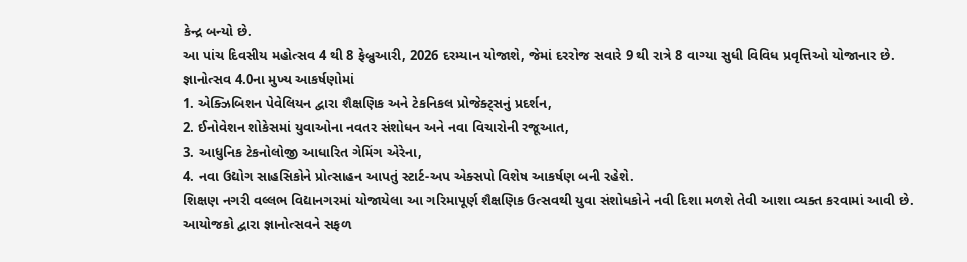કેન્દ્ર બન્યો છે.
આ પાંચ દિવસીય મહોત્સવ 4 થી 8 ફેબ્રુઆરી, 2026 દરમ્યાન યોજાશે, જેમાં દરરોજ સવારે 9 થી રાત્રે 8 વાગ્યા સુધી વિવિધ પ્રવૃત્તિઓ યોજાનાર છે.
જ્ઞાનોત્સવ 4.0ના મુખ્ય આકર્ષણોમાં
1. એક્ઝિબિશન પેવેલિયન દ્વારા શૈક્ષણિક અને ટેકનિકલ પ્રોજેક્ટ્સનું પ્રદર્શન,
2. ઈનોવેશન શોકેસમાં યુવાઓના નવતર સંશોધન અને નવા વિચારોની રજૂઆત,
3. આધુનિક ટેકનોલોજી આધારિત ગેમિંગ એરેના,
4. નવા ઉદ્યોગ સાહસિકોને પ્રોત્સાહન આપતું સ્ટાર્ટ-અપ એક્સપો વિશેષ આકર્ષણ બની રહેશે.
શિક્ષણ નગરી વલ્લભ વિદ્યાનગરમાં યોજાયેલા આ ગરિમાપૂર્ણ શૈક્ષણિક ઉત્સવથી યુવા સંશોધકોને નવી દિશા મળશે તેવી આશા વ્યક્ત કરવામાં આવી છે. આયોજકો દ્વારા જ્ઞાનોત્સવને સફળ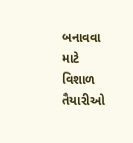બનાવવા માટે વિશાળ તૈયારીઓ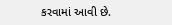કરવામાં આવી છે.